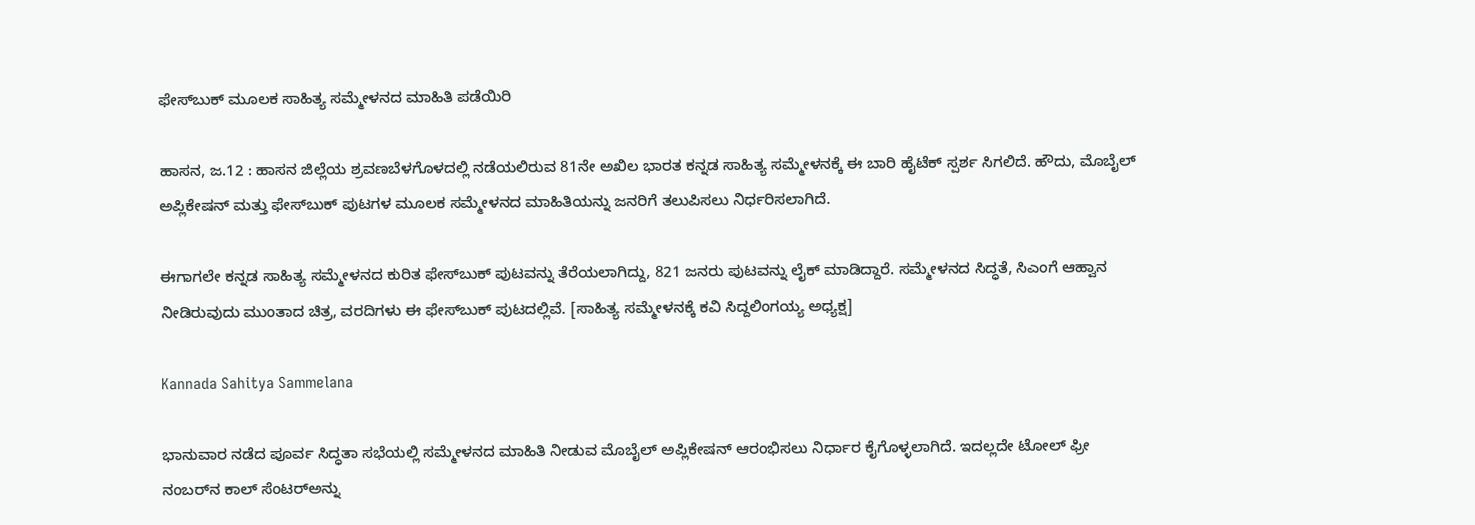ಫೇಸ್‌ಬುಕ್‌ ಮೂಲಕ ಸಾಹಿತ್ಯ ಸಮ್ಮೇಳನದ ಮಾಹಿತಿ ಪಡೆಯಿರಿ

ಹಾಸನ, ಜ.12 : ಹಾಸನ ಜಿಲ್ಲೆಯ ಶ್ರವಣಬೆಳಗೊಳದಲ್ಲಿ ನಡೆಯಲಿರುವ 81ನೇ ಅಖಿಲ ಭಾರತ ಕನ್ನಡ ಸಾಹಿತ್ಯ ಸಮ್ಮೇಳನಕ್ಕೆ ಈ ಬಾರಿ ಹೈಟೆಕ್ ಸ್ಪರ್ಶ ಸಿಗಲಿದೆ. ಹೌದು, ಮೊಬೈಲ್ ಅಪ್ಲಿಕೇಷನ್ ಮತ್ತು ಫೇಸ್‌ಬುಕ್ ಪುಟಗಳ ಮೂಲಕ ಸಮ್ಮೇಳನದ ಮಾಹಿತಿಯನ್ನು ಜನರಿಗೆ ತಲುಪಿಸಲು ನಿರ್ಧರಿಸಲಾಗಿದೆ.

ಈಗಾಗಲೇ ಕನ್ನಡ ಸಾಹಿತ್ಯ ಸಮ್ಮೇಳನದ ಕುರಿತ ಫೇಸ್‌ಬುಕ್ ಪುಟವನ್ನು ತೆರೆಯಲಾಗಿದ್ದು, 821 ಜನರು ಪುಟವನ್ನು ಲೈಕ್ ಮಾಡಿದ್ದಾರೆ. ಸಮ್ಮೇಳನದ ಸಿದ್ಧತೆ, ಸಿಎಂಗೆ ಆಹ್ವಾನ ನೀಡಿರುವುದು ಮುಂತಾದ ಚಿತ್ರ, ವರದಿಗಳು ಈ ಫೇಸ್‌ಬುಕ್‌ ಪುಟದಲ್ಲಿವೆ. [ಸಾಹಿತ್ಯ ಸಮ್ಮೇಳನಕ್ಕೆ ಕವಿ ಸಿದ್ದಲಿಂಗಯ್ಯ ಅಧ್ಯಕ್ಷ]

Kannada Sahitya Sammelana

ಭಾನುವಾರ ನಡೆದ ಪೂರ್ವ ಸಿದ್ಧತಾ ಸಭೆಯಲ್ಲಿ ಸಮ್ಮೇಳನದ ಮಾಹಿತಿ ನೀಡುವ ಮೊಬೈಲ್ ಅಪ್ಲಿಕೇಷನ್ ಆರಂಭಿಸಲು ನಿರ್ಧಾರ ಕೈಗೊಳ್ಳಲಾಗಿದೆ. ಇದಲ್ಲದೇ ಟೋಲ್ ಫ್ರೀ ನಂಬರ್‌ನ ಕಾಲ್ ಸೆಂಟರ್‌ಅನ್ನು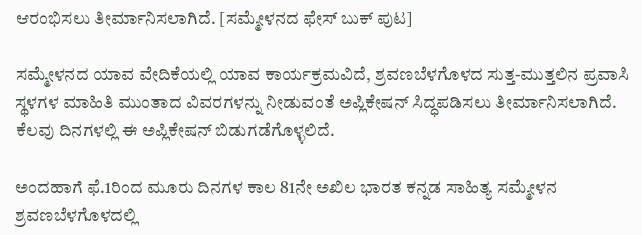ಆರಂಭಿಸಲು ತೀರ್ಮಾನಿಸಲಾಗಿದೆ. [ಸಮ್ಮೇಳನದ ಫೇಸ್ ಬುಕ್ ಪುಟ]

ಸಮ್ಮೇಳನದ ಯಾವ ವೇದಿಕೆಯಲ್ಲಿ ಯಾವ ಕಾರ್ಯಕ್ರಮವಿದೆ, ಶ್ರವಣಬೆಳಗೊಳದ ಸುತ್ತ-ಮುತ್ತಲಿನ ಪ್ರವಾಸಿ ಸ್ಥಳಗಳ ಮಾಹಿತಿ ಮುಂತಾದ ವಿವರಗಳನ್ನು ನೀಡುವಂತೆ ಅಪ್ಲಿಕೇಷನ್ ಸಿದ್ಧಪಡಿಸಲು ತೀರ್ಮಾನಿಸಲಾಗಿದೆ. ಕೆಲವು ದಿನಗಳಲ್ಲಿ ಈ ಅಪ್ಲಿಕೇಷನ್ ಬಿಡುಗಡೆಗೊಳ್ಳಲಿದೆ.

ಅಂದಹಾಗೆ ಫೆ.1ರಿಂದ ಮೂರು ದಿನಗಳ ಕಾಲ 81ನೇ ಅಖಿಲ ಭಾರತ ಕನ್ನಡ ಸಾಹಿತ್ಯ ಸಮ್ಮೇಳನ ಶ್ರವಣಬೆಳಗೊಳದಲ್ಲಿ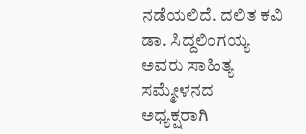ನಡೆಯಲಿದೆ. ದಲಿತ ಕವಿ ಡಾ. ಸಿದ್ದಲಿಂಗಯ್ಯ ಅವರು ಸಾಹಿತ್ಯ ಸಮ್ಮೇಳನದ ಅಧ್ಯಕ್ಷರಾಗಿ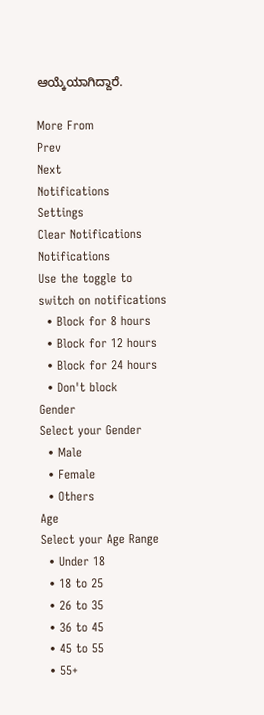ಆಯ್ಕೆಯಾಗಿದ್ದಾರೆ.

More From
Prev
Next
Notifications
Settings
Clear Notifications
Notifications
Use the toggle to switch on notifications
  • Block for 8 hours
  • Block for 12 hours
  • Block for 24 hours
  • Don't block
Gender
Select your Gender
  • Male
  • Female
  • Others
Age
Select your Age Range
  • Under 18
  • 18 to 25
  • 26 to 35
  • 36 to 45
  • 45 to 55
  • 55+